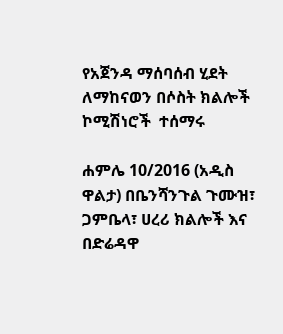የአጀንዳ ማሰባሰብ ሂደት ለማከናወን በሶስት ክልሎች ኮሚሽነሮች  ተሰማሩ

ሐምሌ 10/2016 (አዲስ ዋልታ) በቤንሻንጉል ጉሙዝ፣ ጋምቤላ፣ ሀረሪ ክልሎች እና በድሬዳዋ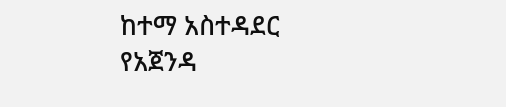ከተማ አስተዳደር የአጀንዳ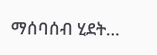ማሰባሰብ ሂደት…